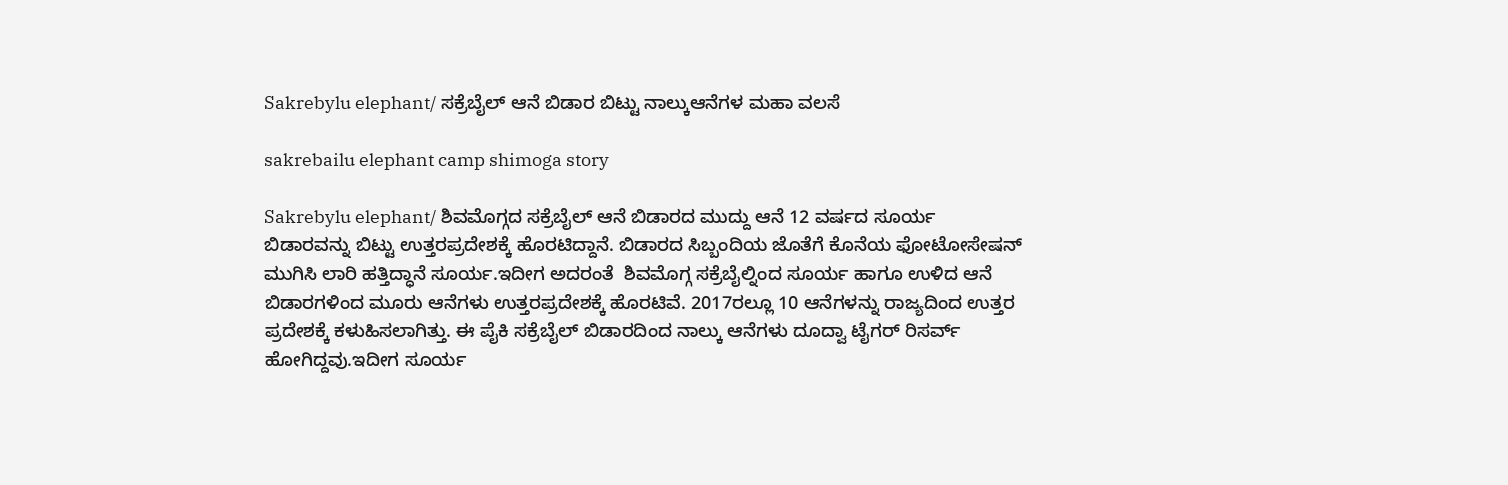Sakrebylu elephant/ ಸಕ್ರೆಬೈಲ್ ಆನೆ ಬಿಡಾರ ಬಿಟ್ಟು ನಾಲ್ಕುಆನೆಗಳ ಮಹಾ ವಲಸೆ

sakrebailu elephant camp shimoga story

Sakrebylu elephant/ ಶಿವಮೊಗ್ಗದ ಸಕ್ರೆಬೈಲ್ ಆನೆ ಬಿಡಾರದ ಮುದ್ದು ಆನೆ 12 ವರ್ಷದ ಸೂರ್ಯ ಬಿಡಾರವನ್ನು ಬಿಟ್ಟು ಉತ್ತರಪ್ರದೇಶಕ್ಕೆ ಹೊರಟಿದ್ದಾನೆ. ಬಿಡಾರದ ಸಿಬ್ಬಂದಿಯ ಜೊತೆಗೆ ಕೊನೆಯ ಫೋಟೋಸೇಷನ್ ಮುಗಿಸಿ ಲಾರಿ ಹತ್ತಿದ್ಧಾನೆ ಸೂರ್ಯ.ಇದೀಗ ಅದರಂತೆ  ಶಿವಮೊಗ್ಗ ಸಕ್ರೆಬೈಲ್ನಿಂದ ಸೂರ್ಯ ಹಾಗೂ ಉಳಿದ ಆನೆ ಬಿಡಾರಗಳಿಂದ ಮೂರು ಆನೆಗಳು ಉತ್ತರಪ್ರದೇಶಕ್ಕೆ ಹೊರಟಿವೆ. 2017ರಲ್ಲೂ 10 ಆನೆಗಳನ್ನು ರಾಜ್ಯದಿಂದ ಉತ್ತರ ಪ್ರದೇಶಕ್ಕೆ ಕಳುಹಿಸಲಾಗಿತ್ತು. ಈ ಪೈಕಿ ಸಕ್ರೆಬೈಲ್ ಬಿಡಾರದಿಂದ ನಾಲ್ಕು ಆನೆಗಳು ದೂದ್ವಾ ಟೈಗರ್ ರಿಸರ್ವ್ ಹೋಗಿದ್ದವು.ಇದೀಗ ಸೂರ್ಯ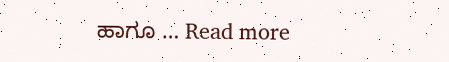ಹಾಗೂ … Read more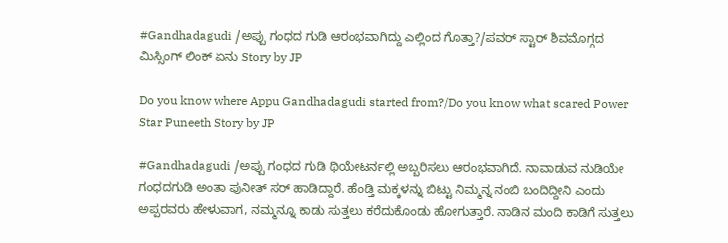#Gandhadagudi /ಅಪ್ಪು ಗಂಧದ ಗುಡಿ ಆರಂಭವಾಗಿದ್ದು ಎಲ್ಲಿಂದ ಗೊತ್ತಾ?/ಪವರ್ ಸ್ಟಾರ್ ಶಿವಮೊಗ್ಗದ ಮಿಸ್ಸಿಂಗ್ ಲಿಂಕ್ ಏನು Story by JP

Do you know where Appu Gandhadagudi started from?/Do you know what scared Power Star Puneeth Story by JP

#Gandhadagudi /ಅಪ್ಪು ಗಂಧದ ಗುಡಿ ಥಿಯೇಟರ್ನಲ್ಲಿ ಅಬ್ಬರಿಸಲು ಆರಂಭವಾಗಿದೆ. ನಾವಾಡುವ ನುಡಿಯೇ ಗಂಧದಗುಡಿ ಅಂತಾ ಪುನೀತ್ ಸರ್ ಹಾಡಿದ್ದಾರೆ. ಹೆಂಡ್ತಿ ಮಕ್ಕಳನ್ನು ಬಿಟ್ಟು ನಿಮ್ಮನ್ನ ನಂಬಿ ಬಂದಿದ್ದೀನಿ ಎಂದು ಅಪ್ಪರವರು ಹೇಳುವಾಗ, ನಮ್ಮನ್ನೂ ಕಾಡು ಸುತ್ತಲು ಕರೆದುಕೊಂಡು ಹೋಗುತ್ತಾರೆ. ನಾಡಿನ ಮಂದಿ ಕಾಡಿಗೆ ಸುತ್ತಲು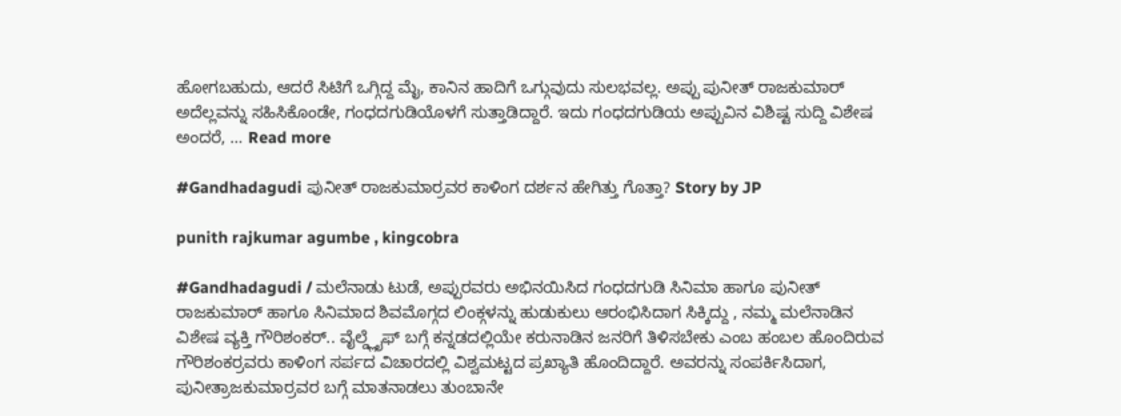ಹೋಗಬಹುದು, ಆದರೆ ಸಿಟಿಗೆ ಒಗ್ಗಿದ್ದ ಮೈ, ಕಾನಿನ ಹಾದಿಗೆ ಒಗ್ಗುವುದು ಸುಲಭವಲ್ಲ. ಅಪ್ಪು ಪುನೀತ್ ರಾಜಕುಮಾರ್ ಅದೆಲ್ಲವನ್ನು ಸಹಿಸಿಕೊಂಡೇ, ಗಂಧದಗುಡಿಯೊಳಗೆ ಸುತ್ತಾಡಿದ್ದಾರೆ. ಇದು ಗಂಧದಗುಡಿಯ ಅಪ್ಪುವಿನ ವಿಶಿಷ್ಟ ಸುದ್ದಿ ವಿಶೇಷ ಅಂದರೆ, … Read more

#Gandhadagudi ಪುನೀತ್ ರಾಜಕುಮಾರ್ರವರ ಕಾಳಿಂಗ ದರ್ಶನ ಹೇಗಿತ್ತು ಗೊತ್ತಾ? Story by JP

punith rajkumar agumbe , kingcobra

#Gandhadagudi / ಮಲೆನಾಡು ಟುಡೆ, ಅಪ್ಪುರವರು ಅಭಿನಯಿಸಿದ ಗಂಧದಗುಡಿ ಸಿನಿಮಾ ಹಾಗೂ ಪುನೀತ್ ರಾಜಕುಮಾರ್ ಹಾಗೂ ಸಿನಿಮಾದ ಶಿವಮೊಗ್ಗದ ಲಿಂಕ್ಗಳನ್ನು ಹುಡುಕುಲು ಆರಂಭಿಸಿದಾಗ ಸಿಕ್ಕಿದ್ದು , ನಮ್ಮ ಮಲೆನಾಡಿನ ವಿಶೇಷ ವ್ಯಕ್ತಿ ಗೌರಿಶಂಕರ್.. ವೈಲ್ಡ್ಲೈಫ್ ಬಗ್ಗೆ ಕನ್ನಡದಲ್ಲಿಯೇ ಕರುನಾಡಿನ ಜನರಿಗೆ ತಿಳಿಸಬೇಕು ಎಂಬ ಹಂಬಲ ಹೊಂದಿರುವ ಗೌರಿಶಂಕರ್ರವರು ಕಾಳಿಂಗ ಸರ್ಪದ ವಿಚಾರದಲ್ಲಿ ವಿಶ್ವಮಟ್ಟದ ಪ್ರಖ್ಯಾತಿ ಹೊಂದಿದ್ದಾರೆ. ಅವರನ್ನು ಸಂಪರ್ಕಿಸಿದಾಗ, ಪುನೀತ್ರಾಜಕುಮಾರ್ರವರ ಬಗ್ಗೆ ಮಾತನಾಡಲು ತುಂಬಾನೇ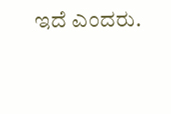ಇದೆ ಎಂದರು.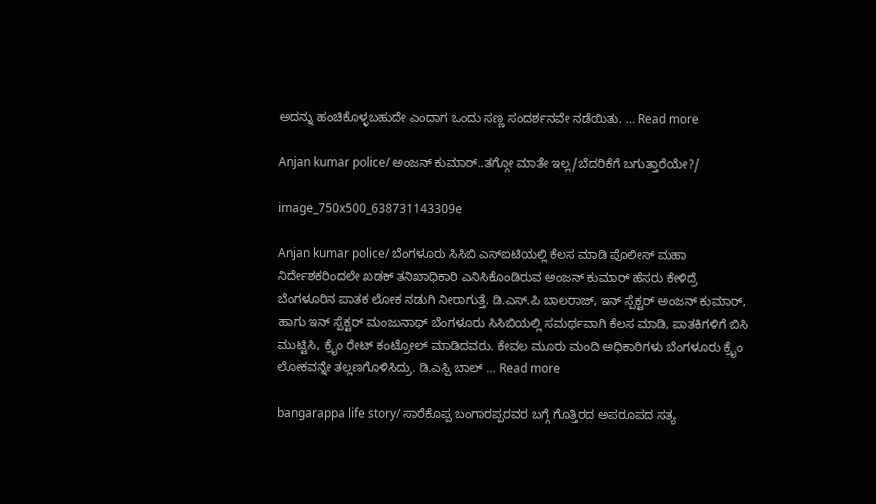ಅದನ್ನು ಹಂಚಿಕೊಳ್ಳಬಹುದೇ ಎಂದಾಗ ಒಂದು ಸಣ್ಣ ಸಂದರ್ಶನವೇ ನಡೆಯಿತು. … Read more

Anjan kumar police/ ಅಂಜನ್ ಕುಮಾರ್..ತಗ್ಗೋ ಮಾತೇ ಇಲ್ಲ/ಬೆದರಿಕೆಗೆ ಬಗುತ್ತಾರೆಯೇ?/

image_750x500_638731143309e

Anjan kumar police/ ಬೆಂಗಳೂರು ಸಿಸಿಬಿ ಎಸ್ಐಟಿಯಲ್ಲಿ ಕೆಲಸ ಮಾಡಿ ಪೊಲೀಸ್ ಮಹಾ ನಿರ್ದೇಶಕರಿಂದಲೇ ಖಡಕ್ ತನಿಖಾಧಿಕಾರಿ ಎನಿಸಿಕೊಂಡಿರುವ ಅಂಜನ್ ಕುಮಾರ್ ಹೆಸರು ಕೇಳಿದ್ರೆ ಬೆಂಗಳೂರಿನ ಪಾತಕ ಲೋಕ ನಡುಗಿ ನೀರಾಗುತ್ತೆ. ಡಿ.ಎಸ್.ಪಿ ಬಾಲರಾಜ್, ಇನ್ ಸ್ಪೆಕ್ಟರ್ ಅಂಜನ್ ಕುಮಾರ್, ಹಾಗು ಇನ್ ಸ್ಪೆಕ್ಟರ್ ಮಂಜುನಾಥ್ ಬೆಂಗಳೂರು ಸಿಸಿಬಿಯಲ್ಲಿ ಸಮರ್ಥವಾಗಿ ಕೆಲಸ ಮಾಡಿ, ಪಾತಕಿಗಳಿಗೆ ಬಿಸಿ ಮುಟ್ಟಿಸಿ, ಕ್ರೈಂ ರೇಟ್ ಕಂಟ್ರೋಲ್ ಮಾಡಿದವರು. ಕೇವಲ ಮೂರು ಮಂದಿ ಅಧಿಕಾರಿಗಳು ಬೆಂಗಳೂರು ಕ್ರೈಂ ಲೋಕವನ್ನೇ ತಲ್ಲಣಗೊಳಿಸಿದ್ರು. ಡಿ.ಎಸ್ಪಿ ಬಾಲ್ … Read more

bangarappa life story/ ಸಾರೆಕೊಪ್ಪ ಬಂಗಾರಪ್ಪರವರ ಬಗ್ಗೆ ಗೊತ್ತಿರದ ಅಪರೂಪದ ಸತ್ಯ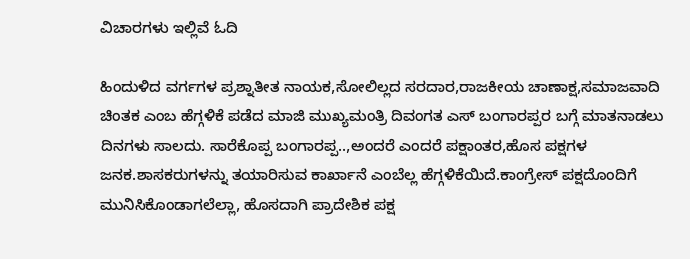ವಿಚಾರಗಳು ಇಲ್ಲಿವೆ ಓದಿ

ಹಿಂದುಳಿದ ವರ್ಗಗಳ ಪ್ರಶ್ನಾತೀತ ನಾಯಕ,ಸೋಲಿಲ್ಲದ ಸರದಾರ,ರಾಜಕೀಯ ಚಾಣಾಕ್ಷ,ಸಮಾಜವಾದಿ ಚಿಂತಕ ಎಂಬ ಹೆಗ್ಗಳಿಕೆ ಪಡೆದ ಮಾಜಿ ಮುಖ್ಯಮಂತ್ರಿ ದಿವಂಗತ ಎಸ್ ಬಂಗಾರಪ್ಪರ ಬಗ್ಗೆ ಮಾತನಾಡಲು ದಿನಗಳು ಸಾಲದು. ಸಾರೆಕೊಪ್ಪ ಬಂಗಾರಪ್ಪ..,ಅಂದರೆ ಎಂದರೆ ಪಕ್ಷಾಂತರ,ಹೊಸ ಪಕ್ಷಗಳ ಜನಕ.ಶಾಸಕರುಗಳನ್ನು ತಯಾರಿಸುವ ಕಾರ್ಖಾನೆ ಎಂಬೆಲ್ಲ ಹೆಗ್ಗಳಿಕೆಯಿದೆ.ಕಾಂಗ್ರೇಸ್ ಪಕ್ಷದೊಂದಿಗೆ ಮುನಿಸಿಕೊಂಡಾಗಲೆಲ್ಲಾ, ಹೊಸದಾಗಿ ಪ್ರಾದೇಶಿಕ ಪಕ್ಷ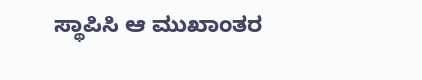ಸ್ಥಾಪಿಸಿ ಆ ಮುಖಾಂತರ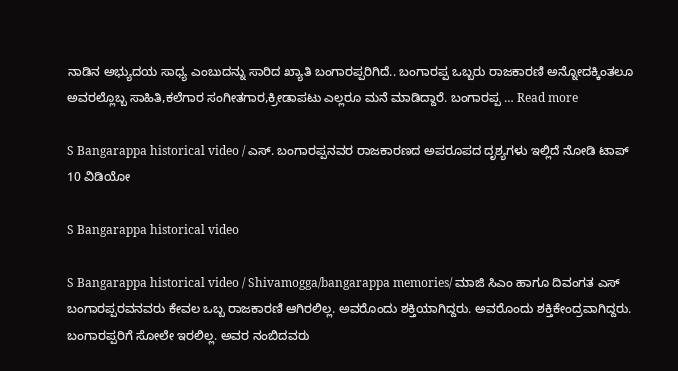ನಾಡಿನ ಅಭ್ಯುದಯ ಸಾಧ್ಯ ಎಂಬುದನ್ನು ಸಾರಿದ ಖ್ಯಾತಿ ಬಂಗಾರಪ್ಪರಿಗಿದೆ.. ಬಂಗಾರಪ್ಪ ಒಬ್ಬರು ರಾಜಕಾರಣಿ ಅನ್ನೋದಕ್ಕಿಂತಲೂ ಅವರಲ್ಲೊಬ್ಬ ಸಾಹಿತಿ,ಕಲೆಗಾರ ಸಂಗೀತಗಾರ,ಕ್ರೀಡಾಪಟು ಎಲ್ಲರೂ ಮನೆ ಮಾಡಿದ್ದಾರೆ. ಬಂಗಾರಪ್ಪ … Read more

S Bangarappa historical video / ಎಸ್. ಬಂಗಾರಪ್ಪನವರ ರಾಜಕಾರಣದ ಅಪರೂಪದ ದೃಶ್ಯಗಳು ಇಲ್ಲಿದೆ ನೋಡಿ ಟಾಪ್ 10 ವಿಡಿಯೋ

S Bangarappa historical video

S Bangarappa historical video / Shivamogga/bangarappa memories/ ಮಾಜಿ ಸಿಎಂ ಹಾಗೂ ದಿವಂಗತ ಎಸ್ ಬಂಗಾರಪ್ಪರವನವರು ಕೇವಲ ಒಬ್ಬ ರಾಜಕಾರಣಿ ಆಗಿರಲಿಲ್ಲ. ಅವರೊಂದು ಶಕ್ತಿಯಾಗಿದ್ದರು. ಅವರೊಂದು ಶಕ್ತಿಕೇಂದ್ರವಾಗಿದ್ದರು. ಬಂಗಾರಪ್ಪರಿಗೆ ಸೋಲೇ ಇರಲಿಲ್ಲ. ಅವರ ನಂಬಿದವರು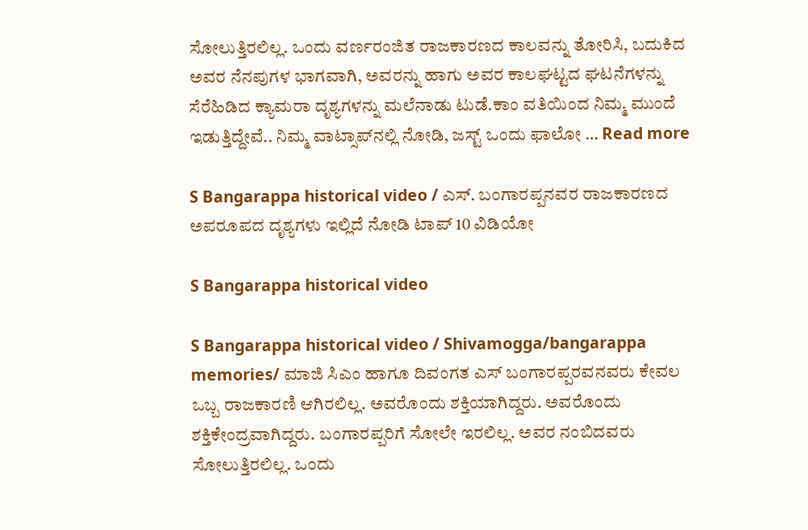ಸೋಲುತ್ತಿರಲಿಲ್ಲ. ಒಂದು ವರ್ಣರಂಜಿತ ರಾಜಕಾರಣದ ಕಾಲವನ್ನು ತೋರಿಸಿ, ಬದುಕಿದ ಅವರ ನೆನಪುಗಳ ಭಾಗವಾಗಿ, ಅವರನ್ನು ಹಾಗು ಅವರ ಕಾಲಘಟ್ಟದ ಘಟನೆಗಳನ್ನು ಸೆರೆಹಿಡಿದ ಕ್ಯಾಮರಾ ದೃಶ್ಯಗಳನ್ನು ಮಲೆನಾಡು ಟುಡೆ.ಕಾಂ ವತಿಯಿಂದ ನಿಮ್ಮ ಮುಂದೆ ಇಡುತ್ತಿದ್ದೇವೆ.. ನಿಮ್ಮ ವಾಟ್ಸಾಪ್‌ನಲ್ಲಿ ನೋಡಿ, ಜಸ್ಟ್‌ ಒಂದು ಫಾಲೋ … Read more

S Bangarappa historical video / ಎಸ್. ಬಂಗಾರಪ್ಪನವರ ರಾಜಕಾರಣದ ಅಪರೂಪದ ದೃಶ್ಯಗಳು ಇಲ್ಲಿದೆ ನೋಡಿ ಟಾಪ್ 10 ವಿಡಿಯೋ

S Bangarappa historical video

S Bangarappa historical video / Shivamogga/bangarappa memories/ ಮಾಜಿ ಸಿಎಂ ಹಾಗೂ ದಿವಂಗತ ಎಸ್ ಬಂಗಾರಪ್ಪರವನವರು ಕೇವಲ ಒಬ್ಬ ರಾಜಕಾರಣಿ ಆಗಿರಲಿಲ್ಲ. ಅವರೊಂದು ಶಕ್ತಿಯಾಗಿದ್ದರು. ಅವರೊಂದು ಶಕ್ತಿಕೇಂದ್ರವಾಗಿದ್ದರು. ಬಂಗಾರಪ್ಪರಿಗೆ ಸೋಲೇ ಇರಲಿಲ್ಲ. ಅವರ ನಂಬಿದವರು ಸೋಲುತ್ತಿರಲಿಲ್ಲ. ಒಂದು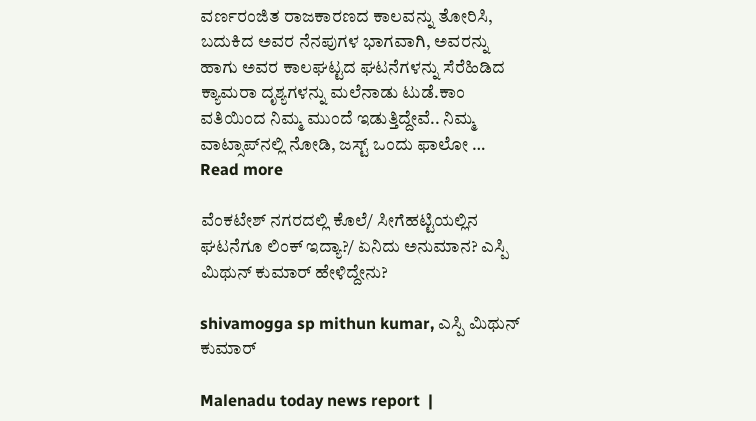ವರ್ಣರಂಜಿತ ರಾಜಕಾರಣದ ಕಾಲವನ್ನು ತೋರಿಸಿ, ಬದುಕಿದ ಅವರ ನೆನಪುಗಳ ಭಾಗವಾಗಿ, ಅವರನ್ನು ಹಾಗು ಅವರ ಕಾಲಘಟ್ಟದ ಘಟನೆಗಳನ್ನು ಸೆರೆಹಿಡಿದ ಕ್ಯಾಮರಾ ದೃಶ್ಯಗಳನ್ನು ಮಲೆನಾಡು ಟುಡೆ.ಕಾಂ ವತಿಯಿಂದ ನಿಮ್ಮ ಮುಂದೆ ಇಡುತ್ತಿದ್ದೇವೆ.. ನಿಮ್ಮ ವಾಟ್ಸಾಪ್‌ನಲ್ಲಿ ನೋಡಿ, ಜಸ್ಟ್‌ ಒಂದು ಫಾಲೋ … Read more

ವೆಂಕಟೇಶ್ ನಗರದಲ್ಲಿ ಕೊಲೆ/ ಸೀಗೆಹಟ್ಟಿಯಲ್ಲಿನ ಘಟನೆಗೂ ಲಿಂಕ್ ಇದ್ಯಾ?/ ಏನಿದು ಅನುಮಾನ? ಎಸ್ಪಿ ಮಿಥುನ್ ಕುಮಾರ್ ಹೇಳಿದ್ದೇನು?

shivamogga sp mithun kumar, ಎಸ್ಪಿ ಮಿಥುನ್ ಕುಮಾರ್

Malenadu today news report  |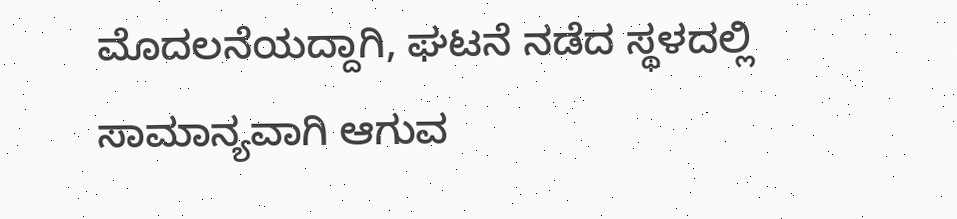ಮೊದಲನೆಯದ್ದಾಗಿ, ಘಟನೆ ನಡೆದ ಸ್ಥಳದಲ್ಲಿ ಸಾಮಾನ್ಯವಾಗಿ ಆಗುವ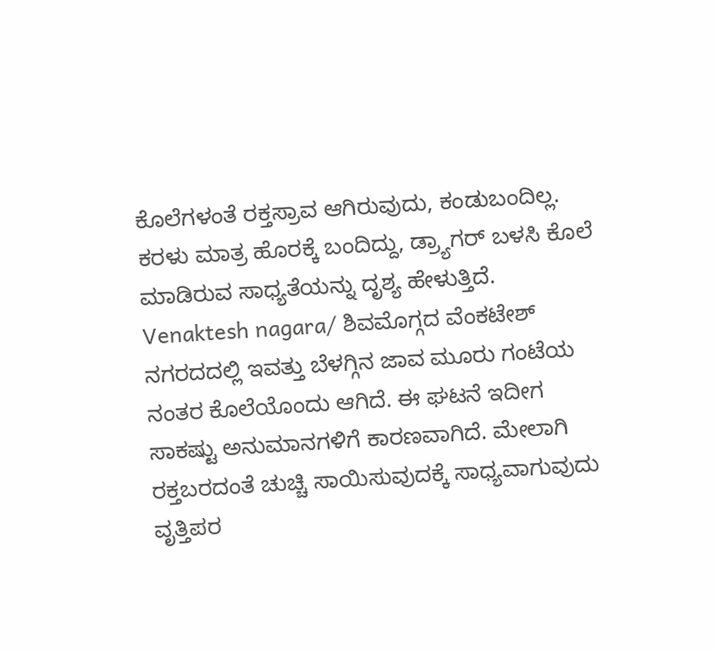ಕೊಲೆಗಳಂತೆ ರಕ್ತಸ್ರಾವ ಆಗಿರುವುದು, ಕಂಡುಬಂದಿಲ್ಲ. ಕರಳು ಮಾತ್ರ ಹೊರಕ್ಕೆ ಬಂದಿದ್ದು, ಡ್ರ್ಯಾಗರ್ ಬಳಸಿ ಕೊಲೆ ಮಾಡಿರುವ ಸಾಧ್ಯತೆಯನ್ನು ದೃಶ್ಯ ಹೇಳುತ್ತಿದೆ. Venaktesh nagara/ ಶಿವಮೊಗ್ಗದ ವೆಂಕಟೇಶ್ ನಗರದದಲ್ಲಿ ಇವತ್ತು ಬೆಳಗ್ಗಿನ ಜಾವ ಮೂರು ಗಂಟೆಯ ನಂತರ ಕೊಲೆಯೊಂದು ಆಗಿದೆ. ಈ ಘಟನೆ ಇದೀಗ ಸಾಕಷ್ಟು ಅನುಮಾನಗಳಿಗೆ ಕಾರಣವಾಗಿದೆ. ಮೇಲಾಗಿ ರಕ್ತಬರದಂತೆ ಚುಚ್ಚಿ ಸಾಯಿಸುವುದಕ್ಕೆ ಸಾಧ್ಯವಾಗುವುದು ವೃತ್ತಿಪರ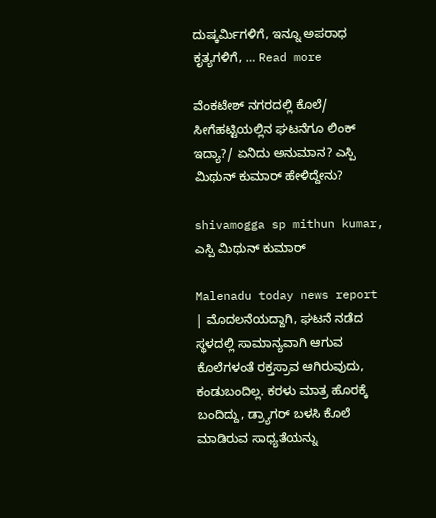ದುಷ್ಕರ್ಮಿಗಳಿಗೆ, ಇನ್ನೂ ಅಪರಾಧ ಕೃತ್ಯಗಳಿಗೆ, … Read more

ವೆಂಕಟೇಶ್ ನಗರದಲ್ಲಿ ಕೊಲೆ/ ಸೀಗೆಹಟ್ಟಿಯಲ್ಲಿನ ಘಟನೆಗೂ ಲಿಂಕ್ ಇದ್ಯಾ?/ ಏನಿದು ಅನುಮಾನ? ಎಸ್ಪಿ ಮಿಥುನ್ ಕುಮಾರ್ ಹೇಳಿದ್ದೇನು?

shivamogga sp mithun kumar, ಎಸ್ಪಿ ಮಿಥುನ್ ಕುಮಾರ್

Malenadu today news report  | ಮೊದಲನೆಯದ್ದಾಗಿ, ಘಟನೆ ನಡೆದ ಸ್ಥಳದಲ್ಲಿ ಸಾಮಾನ್ಯವಾಗಿ ಆಗುವ ಕೊಲೆಗಳಂತೆ ರಕ್ತಸ್ರಾವ ಆಗಿರುವುದು, ಕಂಡುಬಂದಿಲ್ಲ. ಕರಳು ಮಾತ್ರ ಹೊರಕ್ಕೆ ಬಂದಿದ್ದು, ಡ್ರ್ಯಾಗರ್ ಬಳಸಿ ಕೊಲೆ ಮಾಡಿರುವ ಸಾಧ್ಯತೆಯನ್ನು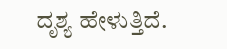ದೃಶ್ಯ ಹೇಳುತ್ತಿದೆ.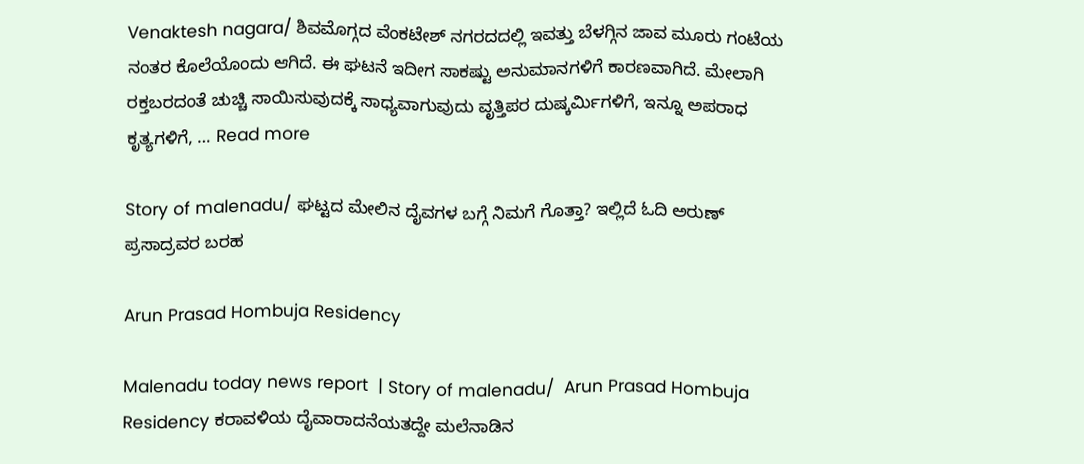Venaktesh nagara/ ಶಿವಮೊಗ್ಗದ ವೆಂಕಟೇಶ್ ನಗರದದಲ್ಲಿ ಇವತ್ತು ಬೆಳಗ್ಗಿನ ಜಾವ ಮೂರು ಗಂಟೆಯ ನಂತರ ಕೊಲೆಯೊಂದು ಆಗಿದೆ. ಈ ಘಟನೆ ಇದೀಗ ಸಾಕಷ್ಟು ಅನುಮಾನಗಳಿಗೆ ಕಾರಣವಾಗಿದೆ. ಮೇಲಾಗಿ ರಕ್ತಬರದಂತೆ ಚುಚ್ಚಿ ಸಾಯಿಸುವುದಕ್ಕೆ ಸಾಧ್ಯವಾಗುವುದು ವೃತ್ತಿಪರ ದುಷ್ಕರ್ಮಿಗಳಿಗೆ, ಇನ್ನೂ ಅಪರಾಧ ಕೃತ್ಯಗಳಿಗೆ, … Read more

Story of malenadu/ ಘಟ್ಟದ ಮೇಲಿನ ದೈವಗಳ ಬಗ್ಗೆ ನಿಮಗೆ ಗೊತ್ತಾ? ಇಲ್ಲಿದೆ ಓದಿ ಅರುಣ್ ಪ್ರಸಾದ್ರವರ ಬರಹ

Arun Prasad Hombuja Residency

Malenadu today news report  | Story of malenadu/  Arun Prasad Hombuja Residency ಕರಾವಳಿಯ ದೈವಾರಾದನೆಯತದ್ದೇ ಮಲೆನಾಡಿನ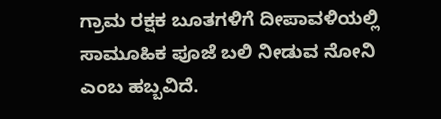ಗ್ರಾಮ ರಕ್ಷಕ ಬೂತಗಳಿಗೆ ದೀಪಾವಳಿಯಲ್ಲಿ ಸಾಮೂಹಿಕ ಪೂಜೆ ಬಲಿ ನೀಡುವ ನೋನಿ ಎಂಬ ಹಬ್ಬವಿದೆ.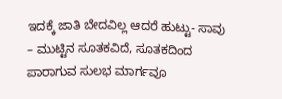ಇದಕ್ಕೆ ಜಾತಿ ಬೇದವಿಲ್ಲ ಆದರೆ ಹುಟ್ಟು- ಸಾವು – ಮುಟ್ಟಿನ ಸೂತಕವಿದೆ, ಸೂತಕದಿಂದ ಪಾರಾಗುವ ಸುಲಭ ಮಾರ್ಗವೂ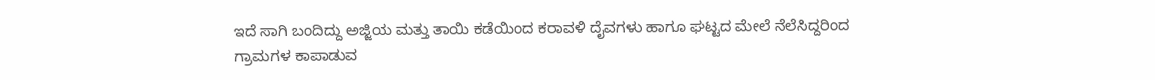ಇದೆ ಸಾಗಿ ಬಂದಿದ್ದು ಅಜ್ಜಿಯ ಮತ್ತು ತಾಯಿ ಕಡೆಯಿಂದ ಕರಾವಳಿ ದೈವಗಳು ಹಾಗೂ ಘಟ್ಟದ ಮೇಲೆ ನೆಲೆಸಿದ್ದರಿಂದ ಗ್ರಾಮಗಳ ಕಾಪಾಡುವ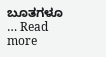ಬೂತಗಳೂ … Read more